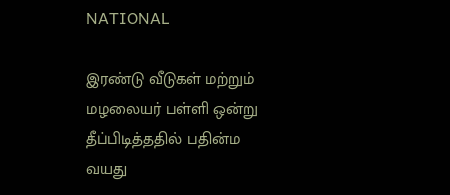NATIONAL

இரண்டு வீடுகள் மற்றும் மழலையர் பள்ளி ஒன்று தீப்பிடித்ததில் பதின்ம வயது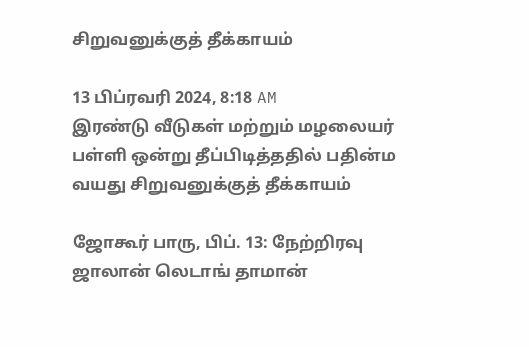சிறுவனுக்குத் தீக்காயம்

13 பிப்ரவரி 2024, 8:18 AM
இரண்டு வீடுகள் மற்றும் மழலையர் பள்ளி ஒன்று தீப்பிடித்ததில் பதின்ம வயது சிறுவனுக்குத் தீக்காயம்

ஜோகூர் பாரு, பிப். 13: நேற்றிரவு ஜாலான் லெடாங் தாமான்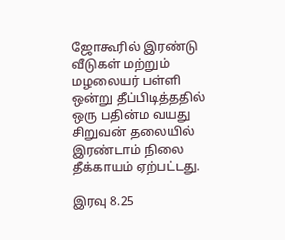ஜோகூரில் இரண்டு வீடுகள் மற்றும் மழலையர் பள்ளி ஒன்று தீப்பிடித்ததில் ஒரு பதின்ம வயது சிறுவன் தலையில் இரண்டாம் நிலை தீக்காயம் ஏற்பட்டது.

இரவு 8.25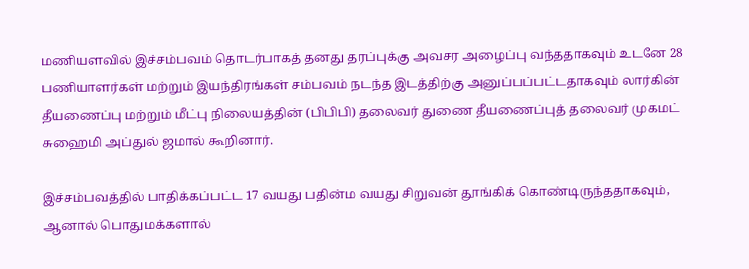மணியளவில் இச்சம்பவம் தொடர்பாகத் தனது தரப்புக்கு அவசர அழைப்பு வந்ததாகவும் உடனே 28 பணியாளர்கள் மற்றும் இயந்திரங்கள் சம்பவம் நடந்த இடத்திற்கு அனுப்பப்பட்டதாகவும் லார்கின் தீயணைப்பு மற்றும் மீட்பு நிலையத்தின் (பிபிபி) தலைவர் துணை தீயணைப்புத் தலைவர் முகமட் சுஹைமி அப்துல் ஜமால் கூறினார்.

இச்சம்பவத்தில் பாதிக்கப்பட்ட 17 வயது பதின்ம வயது சிறுவன் தூங்கிக் கொண்டிருந்ததாகவும், ஆனால் பொதுமக்களால்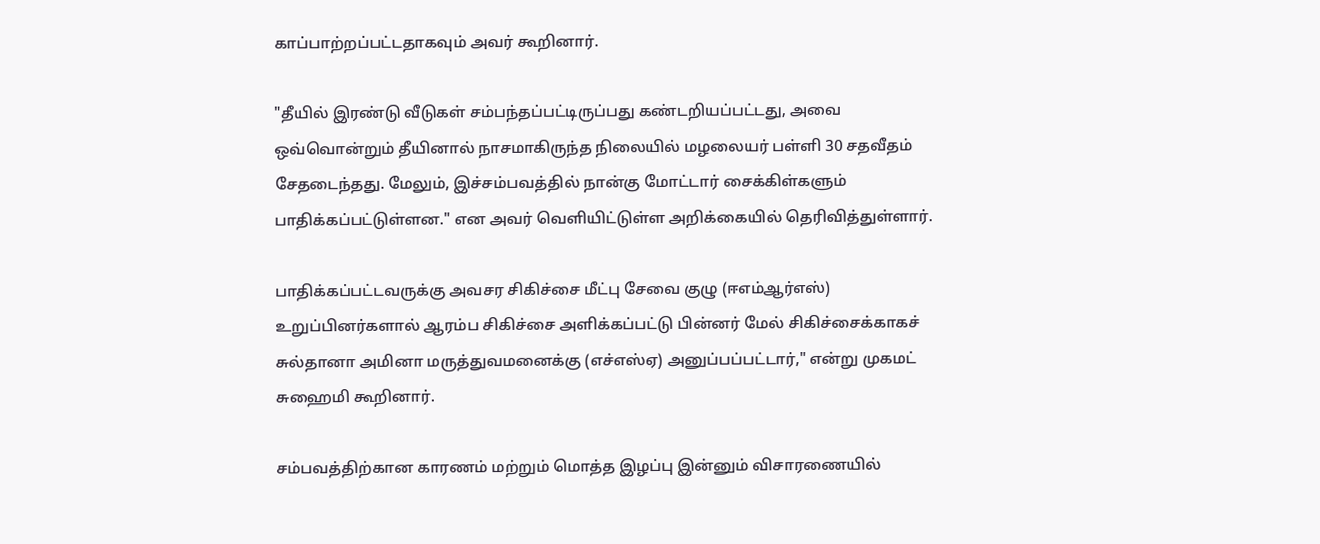காப்பாற்றப்பட்டதாகவும் அவர் கூறினார்.

"தீயில் இரண்டு வீடுகள் சம்பந்தப்பட்டிருப்பது கண்டறியப்பட்டது, அவை ஒவ்வொன்றும் தீயினால் நாசமாகிருந்த நிலையில் மழலையர் பள்ளி 30 சதவீதம் சேதடைந்தது. மேலும், இச்சம்பவத்தில் நான்கு மோட்டார் சைக்கிள்களும் பாதிக்கப்பட்டுள்ளன." என அவர் வெளியிட்டுள்ள அறிக்கையில் தெரிவித்துள்ளார்.

பாதிக்கப்பட்டவருக்கு அவசர சிகிச்சை மீட்பு சேவை குழு (ஈஎம்ஆர்எஸ்) உறுப்பினர்களால் ஆரம்ப சிகிச்சை அளிக்கப்பட்டு பின்னர் மேல் சிகிச்சைக்காகச் சுல்தானா அமினா மருத்துவமனைக்கு (எச்எஸ்ஏ) அனுப்பப்பட்டார்," என்று முகமட் சுஹைமி கூறினார்.

சம்பவத்திற்கான காரணம் மற்றும் மொத்த இழப்பு இன்னும் விசாரணையில்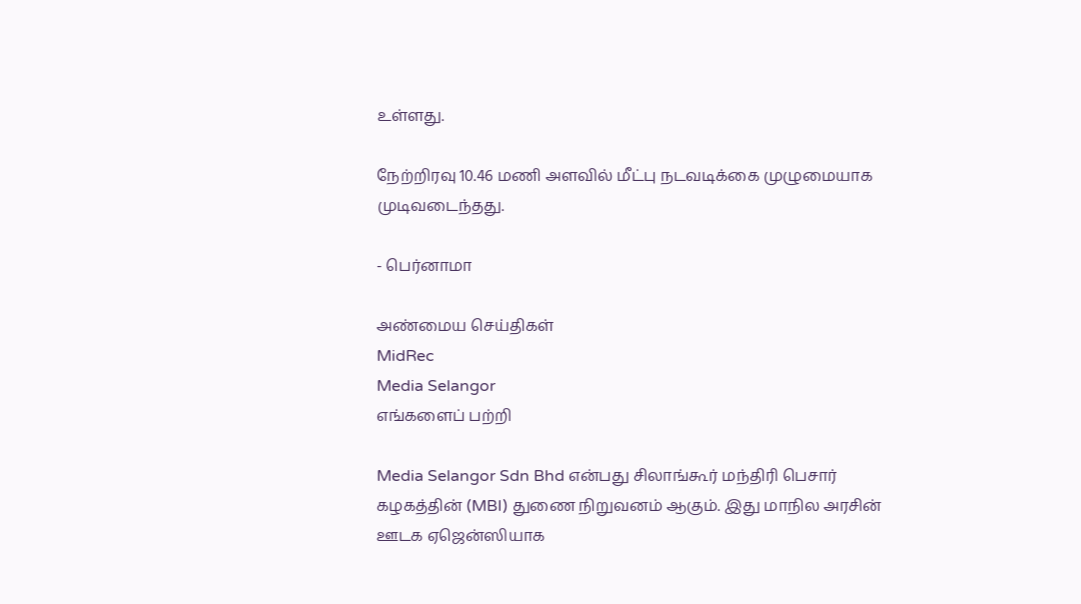உள்ளது.

நேற்றிரவு 10.46 மணி அளவில் மீட்பு நடவடிக்கை முழுமையாக முடிவடைந்தது.

- பெர்னாமா

அண்மைய செய்திகள்
MidRec
Media Selangor
எங்களைப் பற்றி

Media Selangor Sdn Bhd என்பது சிலாங்கூர் மந்திரி பெசார் கழகத்தின் (MBI) துணை நிறுவனம் ஆகும். இது மாநில அரசின் ஊடக ஏஜென்ஸியாக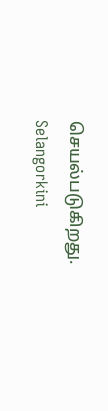செயல்படுகிறது. Selangorkini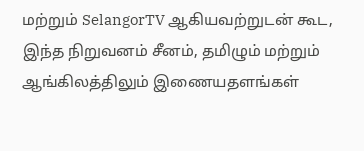மற்றும் SelangorTV ஆகியவற்றுடன் கூட, இந்த நிறுவனம் சீனம், தமிழும் மற்றும் ஆங்கிலத்திலும் இணையதளங்கள்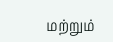மற்றும்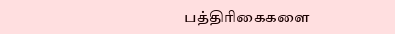பத்திரிகைகளை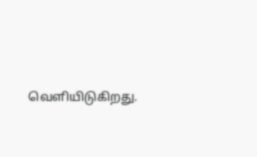வெளியிடுகிறது.